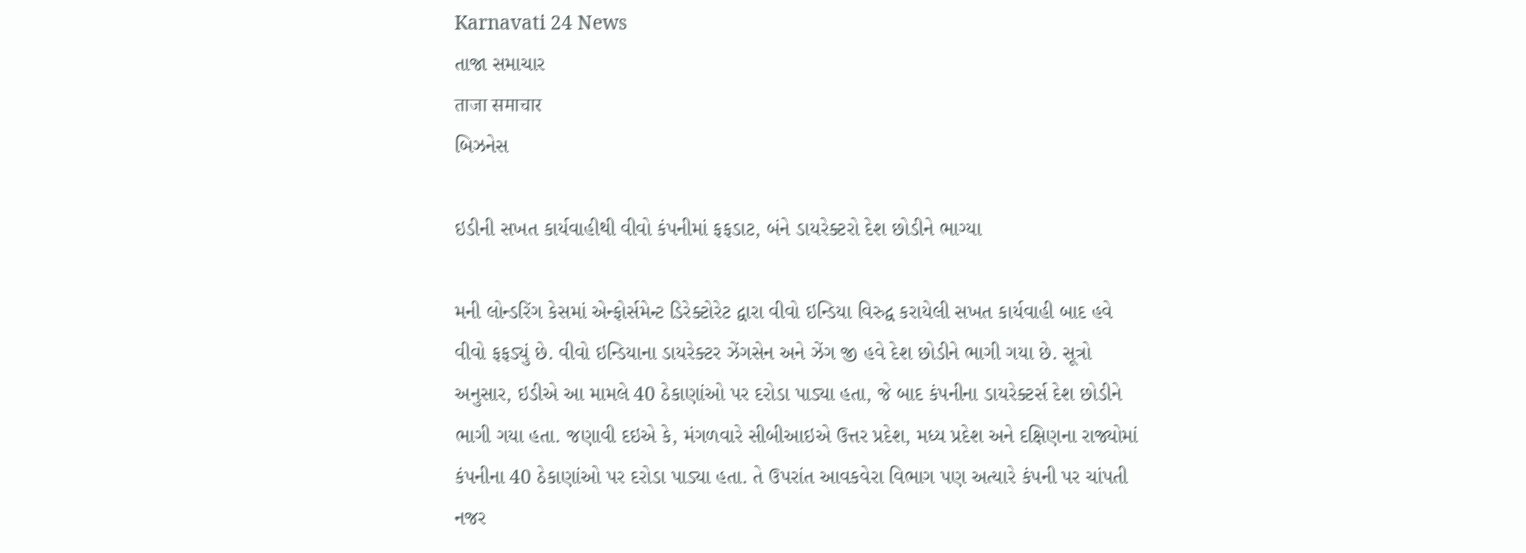Karnavati 24 News
તાજા સમાચાર
ताजा समाचार
બિઝનેસ

ઇડીની સખત કાર્યવાહીથી વીવો કંપનીમાં ફફડાટ, બંને ડાયરેક્ટરો દેશ છોડીને ભાગ્યા

મની લોન્ડરિંગ કેસમાં એન્ફોર્સમેન્ટ ડિરેક્ટોરેટ દ્વારા વીવો ઇન્ડિયા વિરુદ્વ કરાયેલી સખત કાર્યવાહી બાદ હવે વીવો ફફડ્યું છે. વીવો ઇન્ડિયાના ડાયરેક્ટર ઝેંગસેન અને ઝેંગ જી હવે દેશ છોડીને ભાગી ગયા છે. સૂત્રો અનુસાર, ઇડીએ આ મામલે 40 ઠેકાણાંઓ પર દરોડા પાડ્યા હતા, જે બાદ કંપનીના ડાયરેક્ટર્સ દેશ છોડીને ભાગી ગયા હતા. જણાવી દઇએ કે, મંગળવારે સીબીઆઇએ ઉત્તર પ્રદેશ, મધ્ય પ્રદેશ અને દક્ષિણના રાજ્યોમાં કંપનીના 40 ઠેકાણાંઓ પર દરોડા પાડ્યા હતા. તે ઉપરાંત આવકવેરા વિભાગ પણ અત્યારે કંપની પર ચાંપતી નજર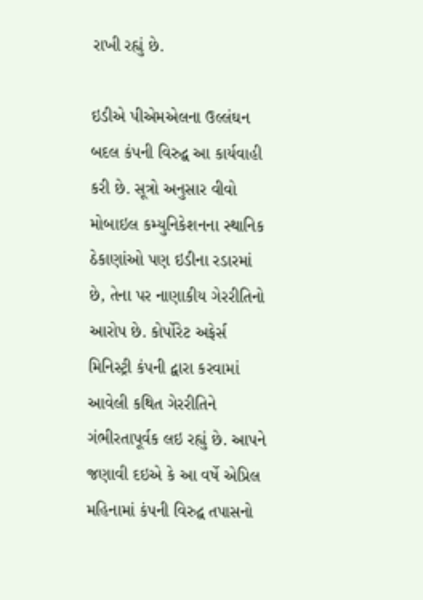રાખી રહ્યું છે.

ઇડીએ પીએમએલના ઉલ્લંઘન બદલ કંપની વિરુદ્વ આ કાર્યવાહી કરી છે. સૂત્રો અનુસાર વીવો મોબાઇલ કમ્યુનિકેશનના સ્થાનિક ઠેકાણાંઓ પણ ઇડીના રડારમાં છે, તેના પર નાણાકીય ગેરરીતિનો આરોપ છે. કોર્પોરેટ અફેર્સ મિનિસ્ટ્રી કંપની દ્વારા કરવામાં આવેલી કથિત ગેરરીતિને ગંભીરતાપૂર્વક લઇ રહ્યું છે. આપને જણાવી દઇએ કે આ વર્ષે એપ્રિલ મહિનામાં કંપની વિરુદ્વ તપાસનો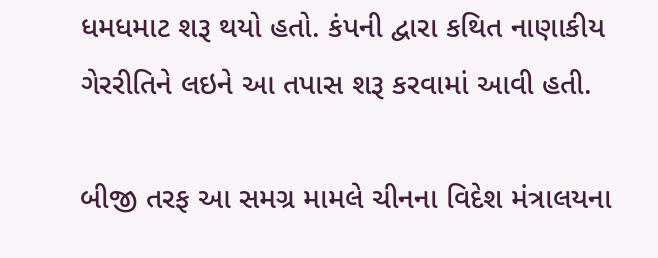ધમધમાટ શરૂ થયો હતો. કંપની દ્વારા કથિત નાણાકીય ગેરરીતિને લઇને આ તપાસ શરૂ કરવામાં આવી હતી.

બીજી તરફ આ સમગ્ર મામલે ચીનના વિદેશ મંત્રાલયના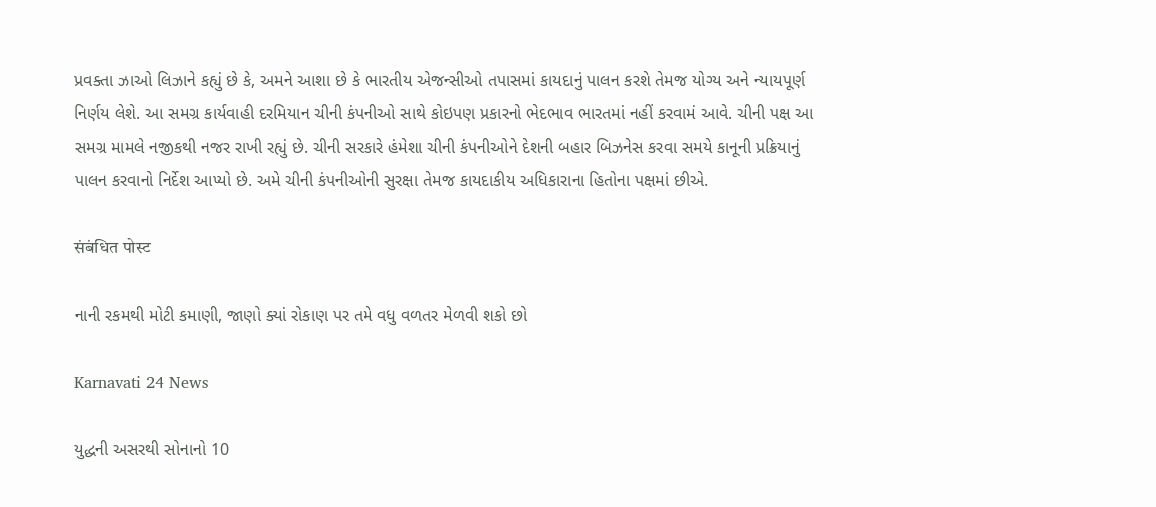પ્રવક્તા ઝાઓ લિઝાને કહ્યું છે કે, અમને આશા છે કે ભારતીય એજન્સીઓ તપાસમાં કાયદાનું પાલન કરશે તેમજ યોગ્ય અને ન્યાયપૂર્ણ નિર્ણય લેશે. આ સમગ્ર કાર્યવાહી દરમિયાન ચીની કંપનીઓ સાથે કોઇપણ પ્રકારનો ભેદભાવ ભારતમાં નહીં કરવામં આવે. ચીની પક્ષ આ સમગ્ર મામલે નજીકથી નજર રાખી રહ્યું છે. ચીની સરકારે હંમેશા ચીની કંપનીઓને દેશની બહાર બિઝનેસ કરવા સમયે કાનૂની પ્રક્રિયાનું પાલન કરવાનો નિર્દેશ આપ્યો છે. અમે ચીની કંપનીઓની સુરક્ષા તેમજ કાયદાકીય અધિકારાના હિતોના પક્ષમાં છીએ.

संबंधित पोस्ट

નાની રકમથી મોટી કમાણી, જાણો ક્યાં રોકાણ પર તમે વધુ વળતર મેળવી શકો છો

Karnavati 24 News

યુદ્ધની અસરથી સોનાનો 10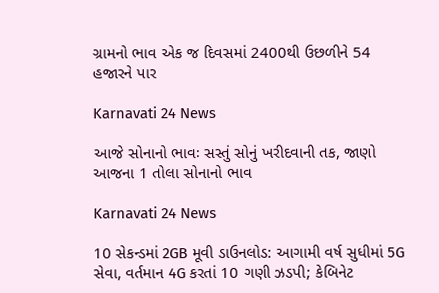ગ્રામનો ભાવ એક જ દિવસમાં 2400થી ઉછળીને 54 હજારને પાર

Karnavati 24 News

આજે સોનાનો ભાવઃ સસ્તું સોનું ખરીદવાની તક, જાણો આજના 1 તોલા સોનાનો ભાવ

Karnavati 24 News

10 સેકન્ડમાં 2GB મૂવી ડાઉનલોડ: આગામી વર્ષ સુધીમાં 5G સેવા, વર્તમાન 4G કરતાં 10 ગણી ઝડપી; કેબિનેટ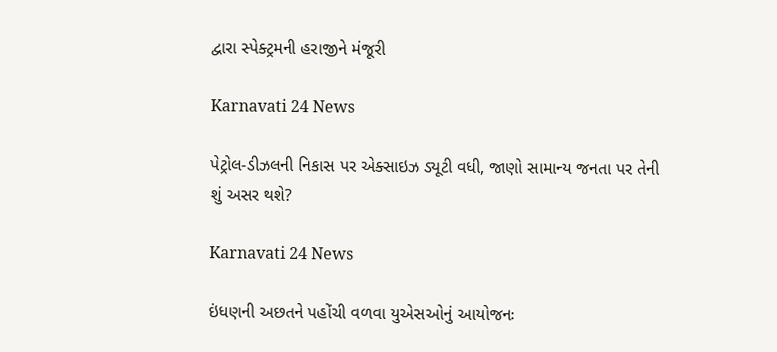દ્વારા સ્પેક્ટ્રમની હરાજીને મંજૂરી

Karnavati 24 News

પેટ્રોલ-ડીઝલની નિકાસ પર એક્સાઇઝ ડ્યૂટી વધી, જાણો સામાન્ય જનતા પર તેની શું અસર થશે?

Karnavati 24 News

ઇંધણની અછતને પહોંચી વળવા યુએસઓનું આયોજનઃ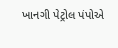ખાનગી પેટ્રોલ પંપોએ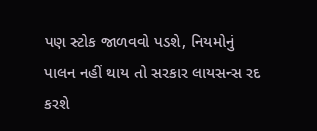પણ સ્ટોક જાળવવો પડશે, નિયમોનું પાલન નહીં થાય તો સરકાર લાયસન્સ રદ કરશે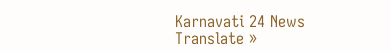Karnavati 24 News
Translate »